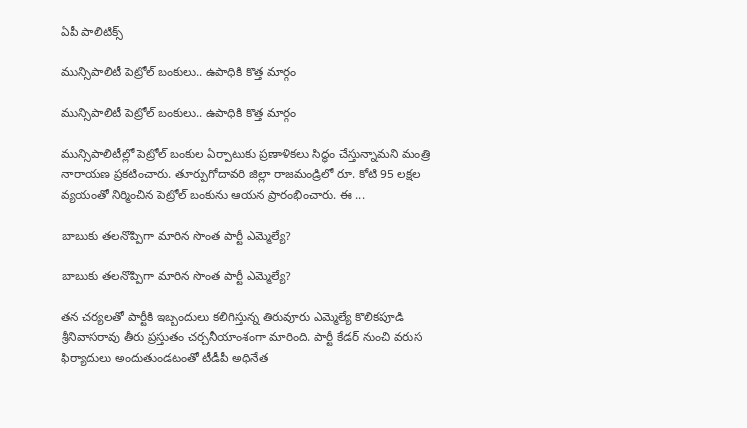ఏపీ పాలిటిక్స్

మున్సిపాలిటీ పెట్రోల్ బంకులు.. ఉపాధికి కొత్త మార్గం

మున్సిపాలిటీ పెట్రోల్ బంకులు.. ఉపాధికి కొత్త మార్గం

మున్సిపాలిటీల్లో పెట్రోల్ బంకుల ఏర్పాటుకు ప్రణాళికలు సిద్ధం చేస్తున్నామ‌ని మంత్రి నారాయణ ప్రకటించారు. తూర్పుగోదావరి జిల్లా రాజమండ్రిలో రూ. కోటి 95 ల‌క్ష‌ల‌ వ్యయంతో నిర్మించిన పెట్రోల్ బంకును ఆయన ప్రారంభించారు. ఈ ...

బాబుకు తలనొప్పిగా మారిన సొంత పార్టీ ఎమ్మెల్యే?

బాబుకు తలనొప్పిగా మారిన సొంత పార్టీ ఎమ్మెల్యే?

తన చర్యలతో పార్టీకి ఇబ్బందులు కలిగిస్తున్న తిరువూరు ఎమ్మెల్యే కొలికపూడి శ్రీనివాసరావు తీరు ప్ర‌స్తుతం చర్చనీయాంశంగా మారింది. పార్టీ కేడర్ నుంచి వరుస ఫిర్యాదులు అందుతుండటంతో టీడీపీ అధినేత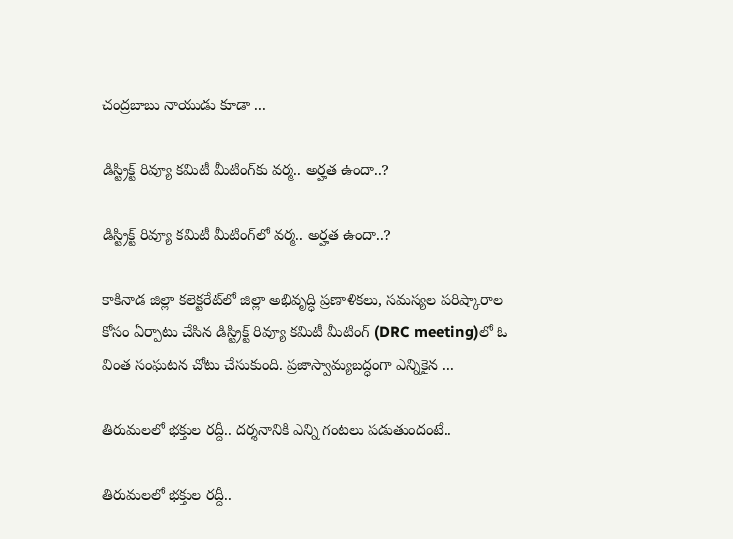చంద్రబాబు నాయుడు కూడా ...

డిస్ట్రిక్ట్ రివ్యూ క‌మిటీ మీటింగ్‌కు వ‌ర్మ‌.. అర్హ‌త ఉందా..?

డిస్ట్రిక్ట్ రివ్యూ క‌మిటీ మీటింగ్‌లో వ‌ర్మ‌.. అర్హ‌త ఉందా..?

కాకినాడ జిల్లా క‌లెక్ట‌రేట్‌లో జిల్లా అభివృద్ధి ప్ర‌ణాళిక‌లు, స‌మ‌స్య‌ల ప‌రిష్కారాల కోసం ఏర్పాటు చేసిన డిస్ట్రిక్ట్ రివ్యూ క‌మిటీ మీటింగ్ (DRC meeting)లో ఓ వింత సంఘ‌ట‌న చోటు చేసుకుంది. ప్ర‌జాస్వామ్య‌బ‌ద్ధంగా ఎన్నికైన ...

తిరుమలలో భక్తుల రద్దీ.. ద‌ర్శ‌నానికి ఎన్ని గంట‌లు ప‌డుతుందంటే..

తిరుమలలో భక్తుల రద్దీ..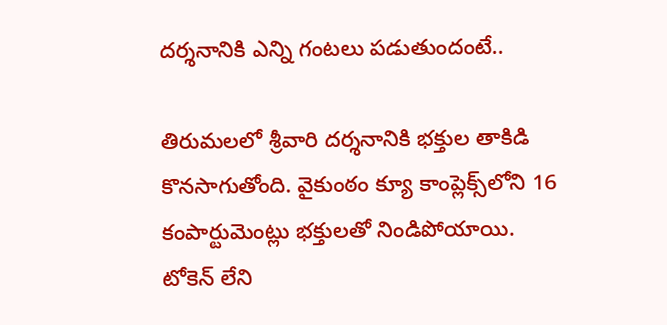ద‌ర్శ‌నానికి ఎన్ని గంట‌లు ప‌డుతుందంటే..

తిరుమలలో శ్రీవారి దర్శనానికి భక్తుల తాకిడి కొనసాగుతోంది. వైకుంఠం క్యూ కాంప్లెక్స్‌లోని 16 కంపార్టుమెంట్లు భక్తులతో నిండిపోయాయి. టోకెన్ లేని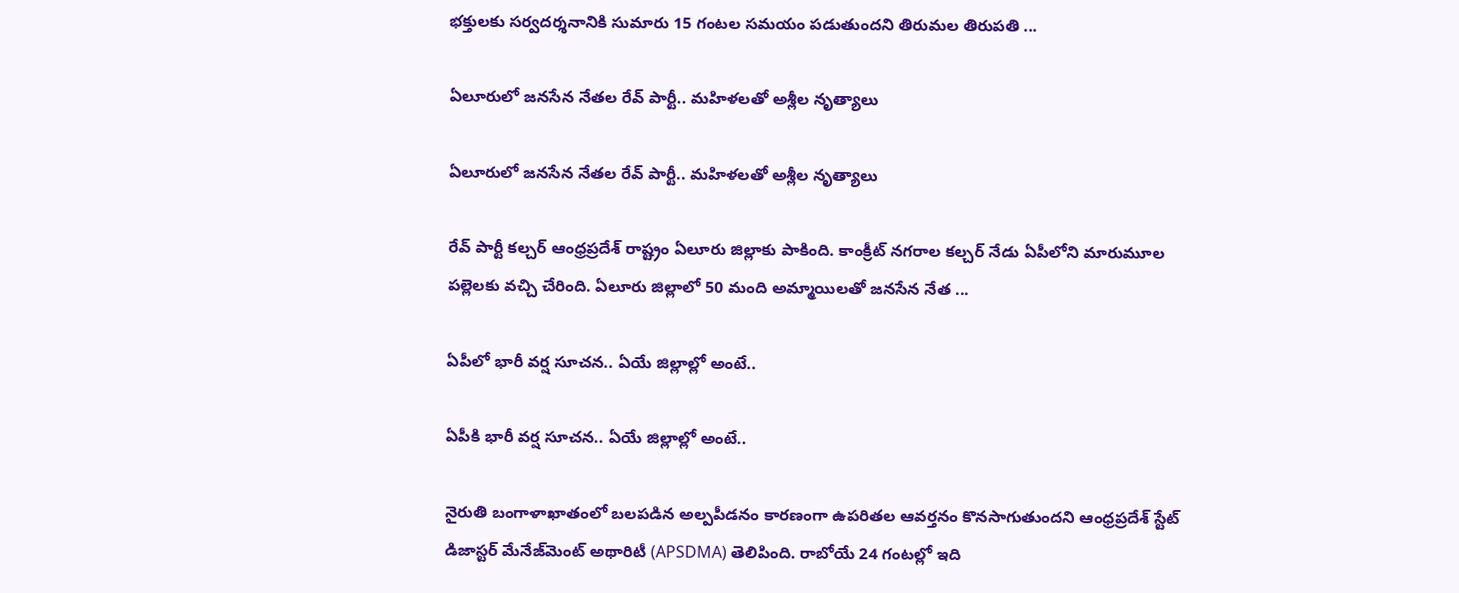భక్తులకు సర్వదర్శనానికి సుమారు 15 గంటల సమయం పడుతుందని తిరుమ‌ల తిరుప‌తి ...

ఏలూరులో జనసేన నేతల రేవ్ పార్టీ.. మ‌హిళ‌ల‌తో అశ్లీల నృత్యాలు

ఏలూరులో జనసేన నేతల రేవ్ పార్టీ.. మ‌హిళ‌ల‌తో అశ్లీల నృత్యాలు

రేవ్ పార్టీ క‌ల్చ‌ర్ ఆంధ్ర‌ప్ర‌దేశ్ రాష్ట్రం ఏలూరు జిల్లాకు పాకింది. కాంక్రీట్ న‌గ‌రాల క‌ల్చ‌ర్ నేడు ఏపీలోని మారుమూల ప‌ల్లెల‌కు వ‌చ్చి చేరింది. ఏలూరు జిల్లాలో 50 మంది అమ్మాయిలతో జ‌న‌సేన నేత ...

ఏపీలో భారీ వర్ష సూచన.. ఏయే జిల్లాల్లో అంటే..

ఏపీకి భారీ వర్ష సూచన.. ఏయే జిల్లాల్లో అంటే..

నైరుతి బంగాళాఖాతంలో బలపడిన అల్పపీడనం కారణంగా ఉపరితల ఆవర్తనం కొనసాగుతుందని ఆంధ్ర‌ప్ర‌దేశ్ స్టేట్ డిజాస్ట‌ర్ మేనేజ్‌మెంట్ అథారిటీ (APSDMA) తెలిపింది. రాబోయే 24 గంటల్లో ఇది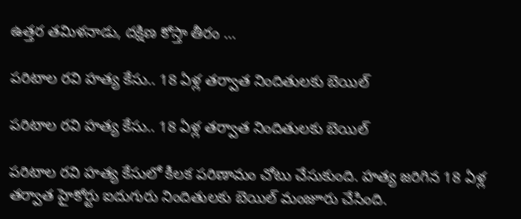ఉత్తర తమిళనాడు, దక్షిణ కోస్తా తీరం ...

పరిటాల రవి హత్య కేసు.. 18 ఏళ్ల తర్వాత నిందితులకు బెయిల్

పరిటాల రవి హత్య కేసు.. 18 ఏళ్ల తర్వాత నిందితులకు బెయిల్

పరిటాల రవి హత్య కేసులో కీలక పరిణామం చోటు చేసుకుంది. హత్య జరిగిన 18 ఏళ్ల తర్వాత హైకోర్టు ఐదుగురు నిందితులకు బెయిల్ మంజూరు చేసింది.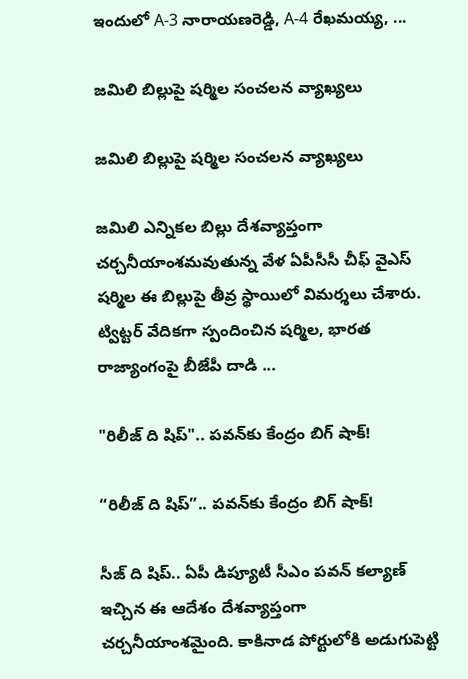ఇందులో A-3 నారాయణరెడ్డి, A-4 రేఖమయ్య, ...

జమిలి బిల్లుపై షర్మిల సంచలన వ్యాఖ్యలు

జమిలి బిల్లుపై షర్మిల సంచలన వ్యాఖ్యలు

జమిలి ఎన్నికల బిల్లు దేశవ్యాప్తంగా చర్చనీయాంశమవుతున్న వేళ ఏపీసీసీ చీఫ్ వైఎస్ షర్మిల ఈ బిల్లుపై తీవ్ర స్థాయిలో విమర్శలు చేశారు. ట్విట్టర్ వేదికగా స్పందించిన షర్మిల, భారత రాజ్యాంగంపై బీజేపీ దాడి ...

"రిలీజ్ ది షిప్".. పవన్‌కు కేంద్రం బిగ్ షాక్!

“రిలీజ్ ది షిప్”.. పవన్‌కు కేంద్రం బిగ్ షాక్!

సీజ్ ది షిప్‌.. ఏపీ డిప్యూటీ సీఎం పవన్ కల్యాణ్ ఇచ్చిన ఈ ఆదేశం దేశవ్యాప్తంగా చర్చనీయాంశమైంది. కాకినాడ పోర్టులోకి అడుగుపెట్టి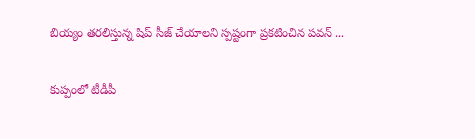బియ్యం త‌ర‌లిస్తున్న షిప్ సీజ్ చేయాలని స్పష్టంగా ప్రకటించిన పవన్ ...

కుప్పంలో టీడీపీ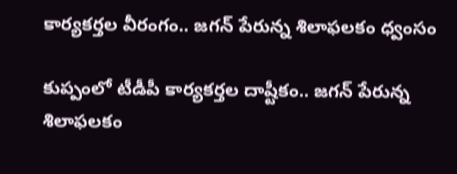కార్య‌క‌ర్త‌ల వీరంగం.. జ‌గ‌న్ పేరున్న శిలాఫ‌ల‌కం ధ్వంసం

కుప్పంలో టీడీపీ కార్య‌క‌ర్త‌ల దాష్టీకం.. జ‌గ‌న్ పేరున్న శిలాఫ‌ల‌కం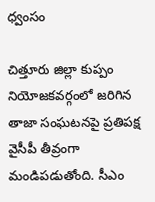ధ్వంసం

చిత్తూరు జిల్లా కుప్పం నియోజ‌క‌వ‌ర్గంలో జ‌రిగిన తాజా సంఘ‌ట‌న‌పై ప్ర‌తిప‌క్ష వైసీపీ తీవ్రంగా మండిప‌డుతోంది. సీఎం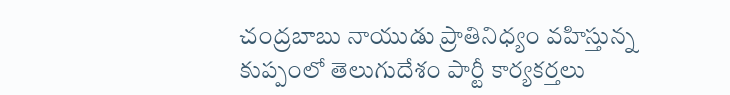చంద్ర‌బాబు నాయుడు ప్రాతినిధ్యం వ‌హిస్తున్న కుప్పంలో తెలుగుదేశం పార్టీ కార్య‌క‌ర్త‌లు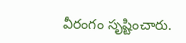వీరంగం సృష్టించారు.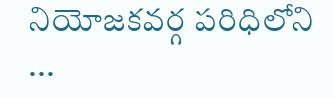నియోజ‌క‌వ‌ర్గ ప‌రిధిలోని ...